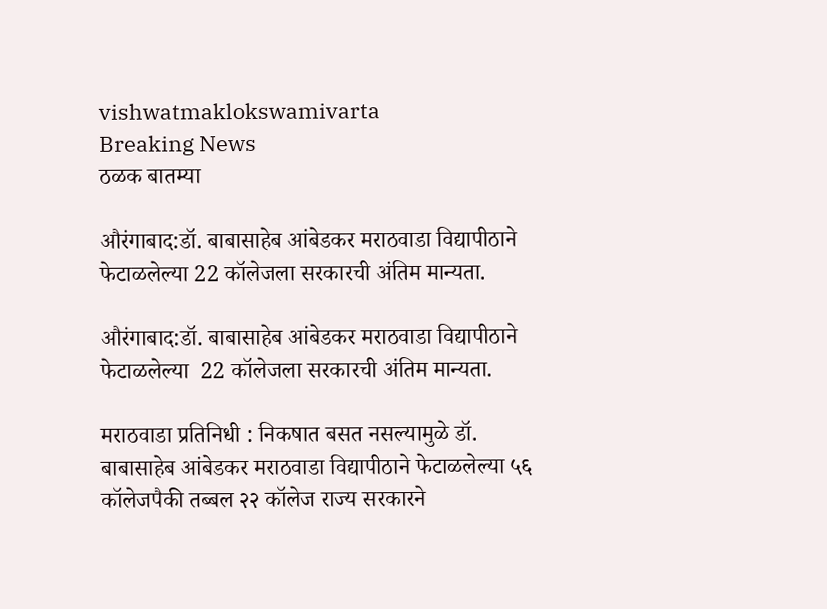vishwatmaklokswamivarta
Breaking News
ठळक बातम्या

औरंगाबाद:डॉ. बाबासाहेब आंबेडकर मराठवाडा विद्यापीठाने फेटाळलेल्या 22 कॉलेजला सरकारची अंतिम मान्यता.

औरंगाबाद:डॉ. बाबासाहेब आंबेडकर मराठवाडा विद्यापीठाने फेटाळलेल्या  22 कॉलेजला सरकारची अंतिम मान्यता.

मराठवाडा प्रतिनिधी : निकषात बसत नसल्यामुळे डॉ. बाबासाहेब आंबेडकर मराठवाडा विद्यापीठाने फेटाळलेल्या ५६ कॉलेजपैकी तब्बल २२ कॉलेज राज्य सरकारने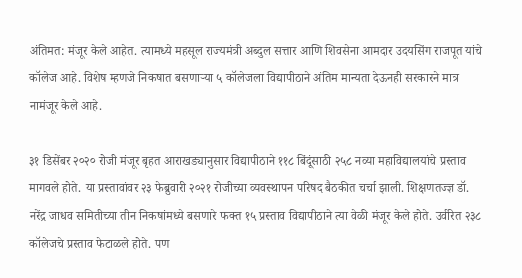अंतिमत: मंजूर केले आहेत. त्यामध्ये महसूल राज्यमंत्री अब्दुल सत्तार आणि शिवसेना आमदार उदयसिंग राजपूत यांचे कॉलेज आहे. विशेष म्हणजे निकषात बसणाऱ्या ५ कॉलेजला विद्यापीठाने अंतिम मान्यता देऊनही सरकारने मात्र नामंजूर केले आहे.

३१ डिसेंबर २०२० रोजी मंजूर बृहत आराखड्यानुसार विद्यापीठाने ११८ बिंदूंसाठी २५८ नव्या महाविद्यालयांचे प्रस्ताव मागवले होते. या प्रस्तावांवर २३ फेब्रुवारी २०२१ रोजीच्या व्यवस्थापन परिषद बैठकीत चर्चा झाली. शिक्षणतज्ज्ञ डॉ. नरेंद्र जाधव समितीच्या तीन निकषांमध्ये बसणारे फक्त १५ प्रस्ताव विद्यापीठाने त्या वेळी मंजूर केले होते. उर्वरित २३८ कॉलेजचे प्रस्ताव फेटाळले होते. पण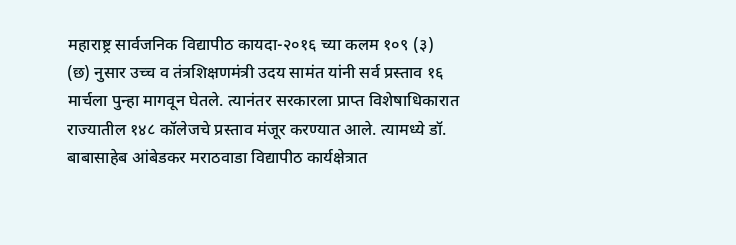महाराष्ट्र सार्वजनिक विद्यापीठ कायदा-२०१६ च्या कलम १०९ (३) (छ) नुसार उच्च व तंत्रशिक्षणमंत्री उदय सामंत यांनी सर्व प्रस्ताव १६ मार्चला पुन्हा मागवून घेतले. त्यानंतर सरकारला प्राप्त विशेषाधिकारात राज्यातील १४८ कॉलेजचे प्रस्ताव मंजूर करण्यात आले. त्यामध्ये डॉ. बाबासाहेब आंबेडकर मराठवाडा विद्यापीठ कार्यक्षेत्रात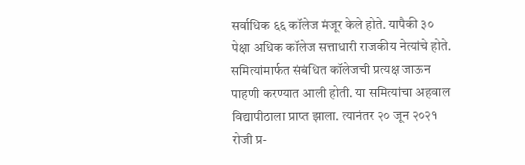सर्वाधिक ६६ कॉलेज मंजूर केले होते. यापैकी ३० पेक्षा अधिक कॉलेज सत्ताधारी राजकीय नेत्यांचे होते.  समित्यांमार्फत संबंधित कॉलेजची प्रत्यक्ष जाऊन पाहणी करण्यात आली होती. या समित्यांचा अहवाल विद्यापीठाला प्राप्त झाला. त्यानंतर २० जून २०२१ रोजी प्र-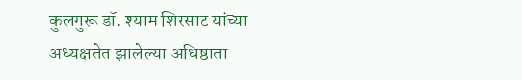कुलगुरू डॉ. श्याम शिरसाट यांच्या अध्यक्षतेत झालेल्या अधिष्ठाता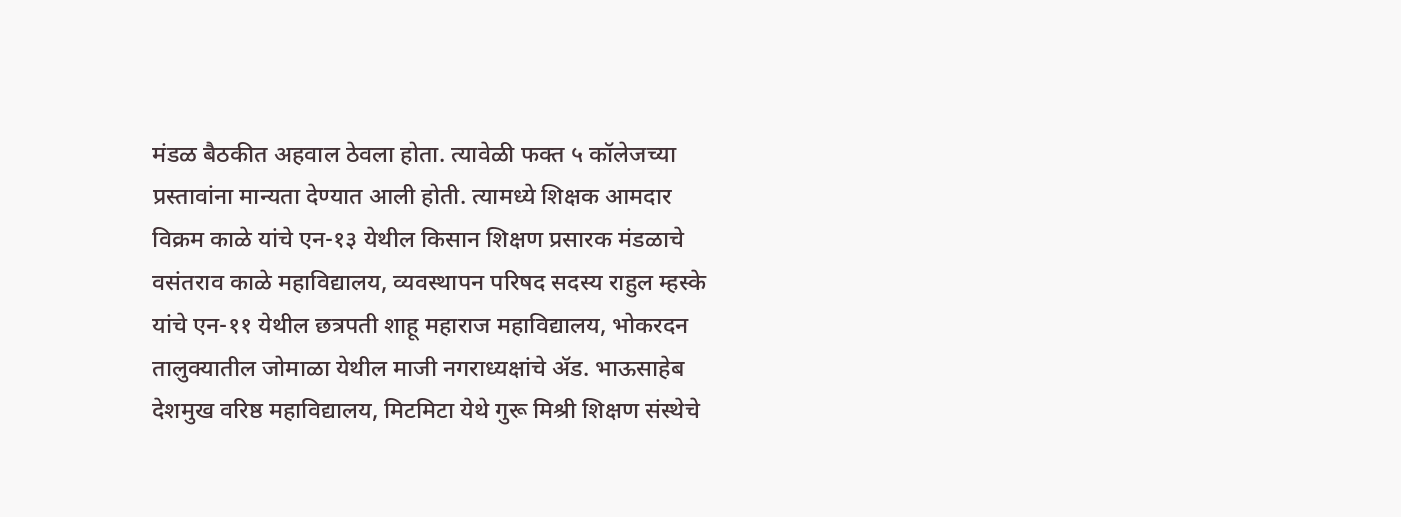मंडळ बैठकीत अहवाल ठेवला होता. त्यावेळी फक्त ५ कॉलेजच्या प्रस्तावांना मान्यता देण्यात आली होती. त्यामध्ये शिक्षक आमदार विक्रम काळे यांचे एन-१३ येथील किसान शिक्षण प्रसारक मंडळाचे वसंतराव काळे महाविद्यालय, व्यवस्थापन परिषद सदस्य राहुल म्हस्के यांचे एन-११ येथील छत्रपती शाहू महाराज महाविद्यालय, भोकरदन तालुक्यातील जोमाळा येथील माजी नगराध्यक्षांचे ॲड. भाऊसाहेब देशमुख वरिष्ठ महाविद्यालय, मिटमिटा येथे गुरू मिश्री शिक्षण संस्थेचे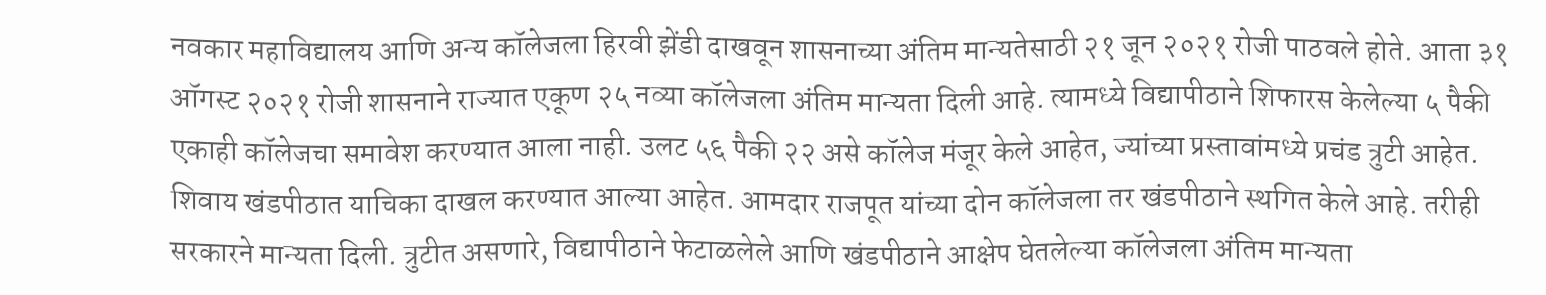नवकार महाविद्यालय आणि अन्य कॉलेजला हिरवी झेंडी दाखवून शासनाच्या अंतिम मान्यतेसाठी २१ जून २०२१ रोजी पाठवले होते. आता ३१ ऑगस्ट २०२१ रोजी शासनाने राज्यात एकूण २५ नव्या कॉलेजला अंतिम मान्यता दिली आहे. त्यामध्ये विद्यापीठाने शिफारस केलेल्या ५ पैकी एकाही कॉलेजचा समावेश करण्यात आला नाही. उलट ५६ पैकी २२ असे कॉलेज मंजूर केले आहेत, ज्यांच्या प्रस्तावांमध्ये प्रचंड त्रुटी आहेत. शिवाय खंडपीठात याचिका दाखल करण्यात आल्या आहेत. आमदार राजपूत यांच्या दोन कॉलेजला तर खंडपीठाने स्थगित केले आहे. तरीही सरकारने मान्यता दिली. त्रुटीत असणारे, विद्यापीठाने फेटाळलेले आणि खंडपीठाने आक्षेप घेतलेल्या कॉलेजला अंतिम मान्यता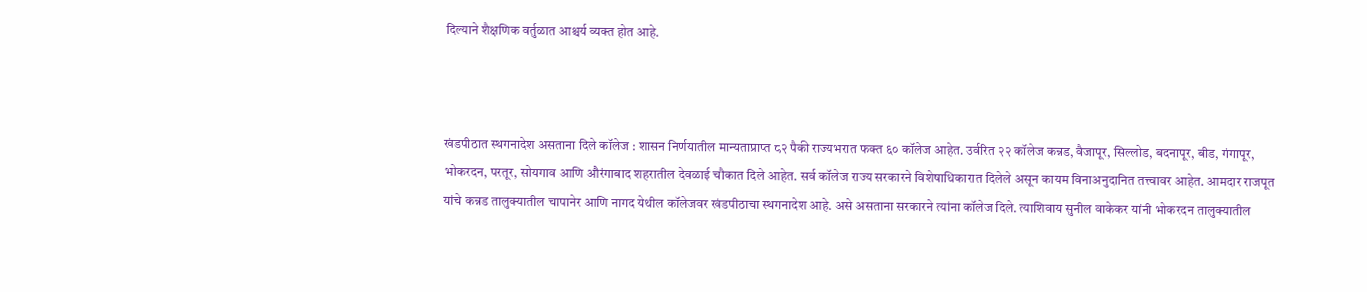दिल्याने शैक्षणिक वर्तुळात आश्चर्य व्यक्त होत आहे.



खंडपीठात स्थगनादेश असताना दिले कॉलेज : शासन निर्णयातील मान्यताप्राप्त ८२ पैकी राज्यभरात फक्त ६० कॉलेज आहेत. उर्वरित २२ कॉलेज कन्नड, वैजापूर, सिल्लोड, बदनापूर, बीड, गंगापूर, भोकरदन, परतूर, सोयगाव आणि औरंगाबाद शहरातील देवळाई चौकात दिले आहेत. सर्व कॉलेज राज्य सरकारने विशेषाधिकारात दिलेले असून कायम विनाअनुदानित तत्त्वावर आहेत. आमदार राजपूत यांचे कन्नड तालुक्यातील चापानेर आणि नागद येथील कॉलेजवर खंडपीठाचा स्थगनादेश आहे. असे असताना सरकारने त्यांना कॉलेज दिले. त्याशिवाय सुनील वाकेकर यांनी भोकरदन तालुक्यातील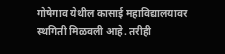गोषेगाव येथील कासाई महाविद्यालयावर स्थगिती मिळवली आहे. तरीही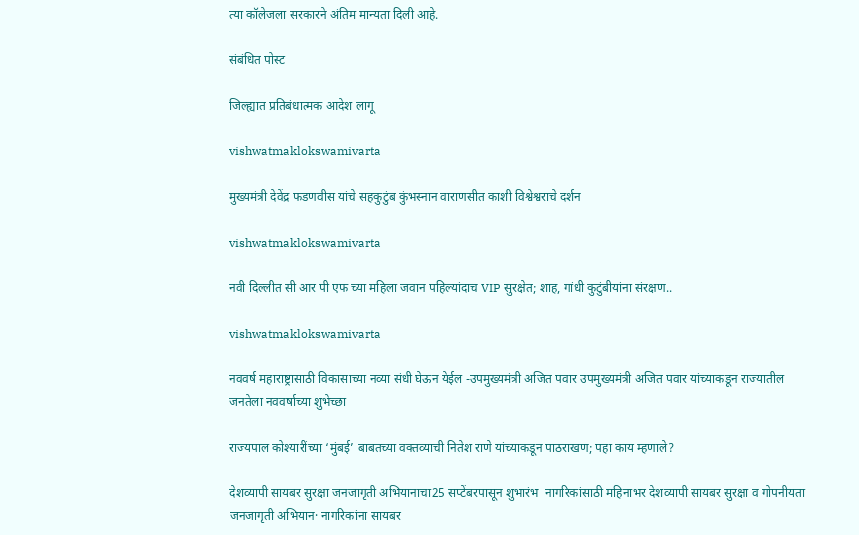त्या कॉलेजला सरकारने अंतिम मान्यता दिली आहे.

संबंधित पोस्ट

जिल्ह्यात प्रतिबंधात्मक आदेश लागू

vishwatmaklokswamivarta

मुख्यमंत्री देवेंद्र फडणवीस यांचे सहकुटुंब कुंभस्नान वाराणसीत काशी विश्वेश्वराचे दर्शन

vishwatmaklokswamivarta

नवी दिल्लीत सी आर पी एफ च्या महिला जवान पहिल्यांदाच VIP सुरक्षेत; शाह, गांधी कुटुंबीयांना संरक्षण..

vishwatmaklokswamivarta

नववर्ष महाराष्ट्रासाठी विकासाच्या नव्या संधी घेऊन येईल -उपमुख्यमंत्री अजित पवार उपमुख्यमंत्री अजित पवार यांच्याकडून राज्यातील जनतेला नववर्षाच्या शुभेच्छा

राज्यपाल कोश्यारींच्या ‘मुंबई’ बाबतच्या वक्तव्याची नितेश राणे यांच्याकडून पाठराखण; पहा काय म्हणाले?

देशव्यापी सायबर सुरक्षा जनजागृती अभियानाचा25 सप्टेंबरपासून शुभारंभ  नागरिकांसाठी महिनाभर देशव्यापी सायबर सुरक्षा व गोपनीयता जनजागृती अभियान· नागरिकांना सायबर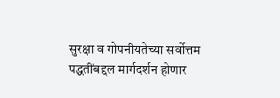सुरक्षा व गोपनीयतेच्या सर्वोत्तम पद्धतींबद्दल मार्गदर्शन होणार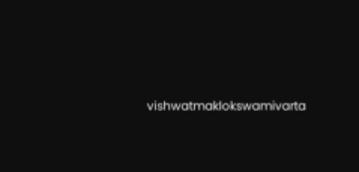vishwatmaklokswamivarta